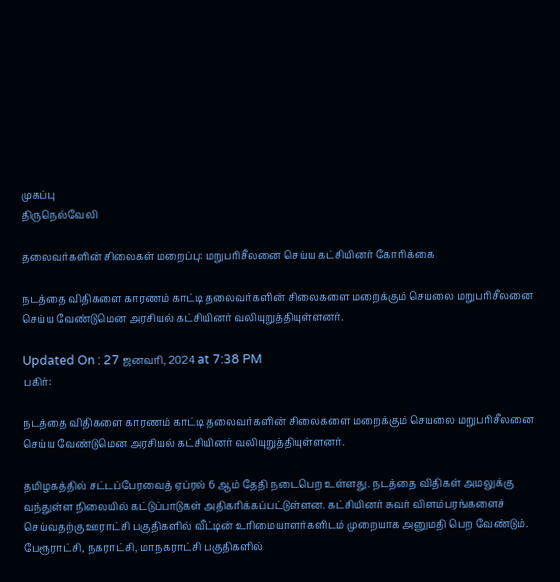முகப்பு
திருநெல்வேலி

தலைவர்களின் சிலைகள் மறைப்பு: மறுபரிசீலனை செய்ய கட்சியினர் கோரிக்கை

நடத்தை விதிகளை காரணம் காட்டி தலைவர்களின் சிலைகளை மறைக்கும் செயலை மறுபரிசீலனை செய்ய வேண்டுமென அரசியல் கட்சியினர் வலியுறுத்தியுள்ளனர்.

Updated On : 27 ஜனவரி, 2024 at 7:38 PM
பகிர்:

நடத்தை விதிகளை காரணம் காட்டி தலைவர்களின் சிலைகளை மறைக்கும் செயலை மறுபரிசீலனை செய்ய வேண்டுமென அரசியல் கட்சியினர் வலியுறுத்தியுள்ளனர்.

தமிழகத்தில் சட்டப்பேரவைத் ஏப்ரல் 6 ஆம் தேதி நடைபெற உள்ளது. நடத்தை விதிகள் அமலுக்கு வந்துள்ள நிலையில் கட்டுப்பாடுகள் அதிகரிக்கப்பட்டுள்ளன. கட்சியினர் சுவர் விளம்பரங்களைச் செய்வதற்கு ஊராட்சி பகுதிகளில் வீட்டின் உரிமையாளர்களிடம் முறையாக அனுமதி பெற வேண்டும். பேரூராட்சி, நகராட்சி, மாநகராட்சி பகுதிகளில்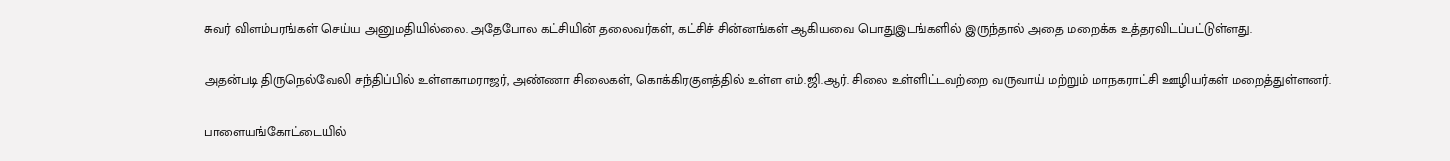சுவர் விளம்பரங்கள் செய்ய அனுமதியில்லை. அதேபோல கட்சியின் தலைவர்கள், கட்சிச் சின்னங்கள் ஆகியவை பொதுஇடங்களில் இருந்தால் அதை மறைக்க உத்தரவிடப்பட்டுள்ளது.

அதன்படி திருநெல்வேலி சந்திப்பில் உள்ளகாமராஜர், அண்ணா சிலைகள், கொக்கிரகுளத்தில் உள்ள எம்.ஜி.ஆர். சிலை உள்ளிட்டவற்றை வருவாய் மற்றும் மாநகராட்சி ஊழியர்கள் மறைத்துள்ளனர்.

பாளையங்கோட்டையில்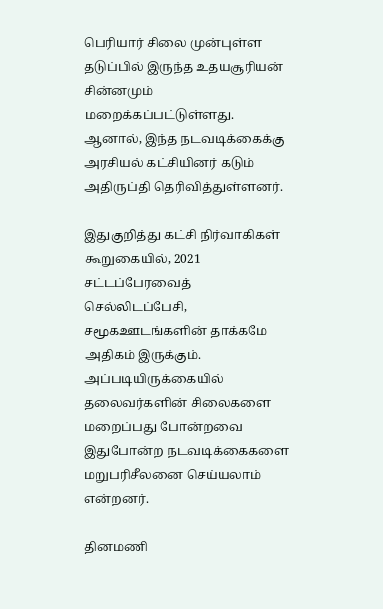பெரியார் சிலை முன்புள்ள தடுப்பில் இருந்த உதயசூரியன் சின்னமும் மறைக்கப்பட்டுள்ளது. ஆனால், இந்த நடவடிக்கைக்கு அரசியல் கட்சியினர் கடும் அதிருப்தி தெரிவித்துள்ளனர்.

இதுகுறித்து கட்சி நிர்வாகிகள் கூறுகையில், 2021 சட்டப்பேரவைத் செல்லிடப்பேசி, சமூகஊடங்களின் தாக்கமே அதிகம் இருக்கும். அப்படியிருக்கையில் தலைவர்களின் சிலைகளை மறைப்பது போன்றவை இதுபோன்ற நடவடிக்கைகளை மறுபரிசீலனை செய்யலாம் என்றனர்.

தினமணி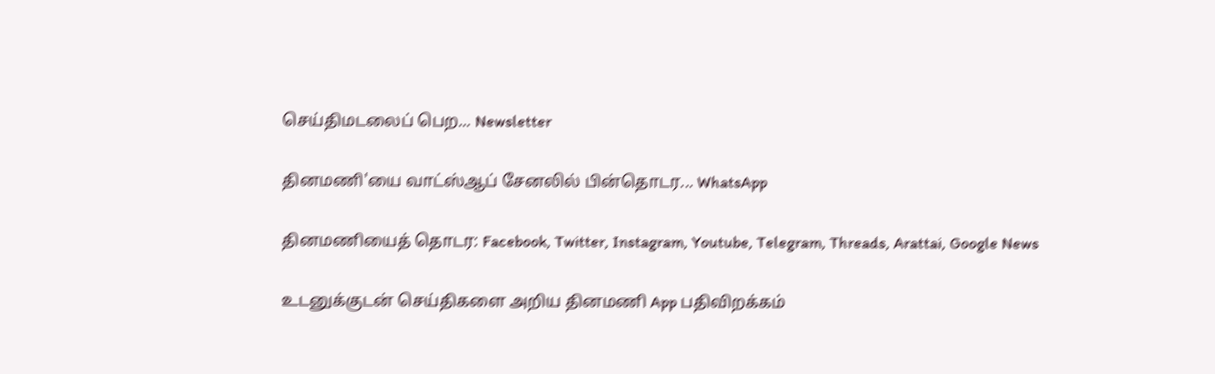செய்திமடலைப் பெற... Newsletter

தினமணி'யை வாட்ஸ்ஆப் சேனலில் பின்தொடர... WhatsApp

தினமணியைத் தொடர: Facebook, Twitter, Instagram, Youtube, Telegram, Threads, Arattai, Google News

உடனுக்குடன் செய்திகளை அறிய தினமணி App பதிவிறக்கம்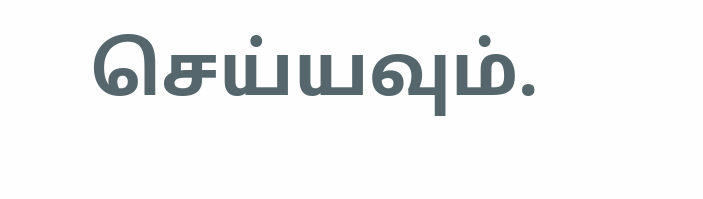செய்யவும்.